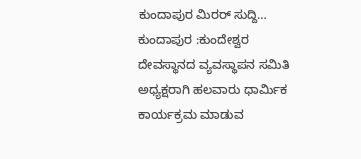ಕುಂದಾಪುರ ಮಿರರ್ ಸುದ್ದಿ…
ಕುಂದಾಪುರ :ಕುಂದೇಶ್ವರ ದೇವಸ್ಥಾನದ ವ್ಯವಸ್ಥಾಪನ ಸಮಿತಿ ಅಧ್ಯಕ್ಷರಾಗಿ ಹಲವಾರು ಧಾರ್ಮಿಕ ಕಾರ್ಯಕ್ರಮ ಮಾಡುವ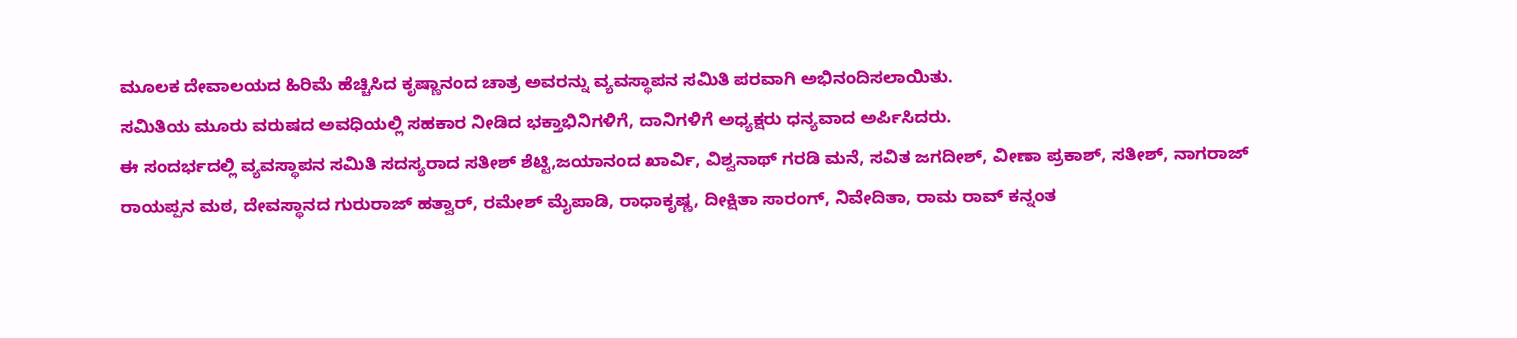ಮೂಲಕ ದೇವಾಲಯದ ಹಿರಿಮೆ ಹೆಚ್ಚಿಸಿದ ಕೃಷ್ಣಾನಂದ ಚಾತ್ರ ಅವರನ್ನು ವ್ಯವಸ್ಥಾಪನ ಸಮಿತಿ ಪರವಾಗಿ ಅಭಿನಂದಿಸಲಾಯಿತು.
ಸಮಿತಿಯ ಮೂರು ವರುಷದ ಅವಧಿಯಲ್ಲಿ ಸಹಕಾರ ನೀಡಿದ ಭಕ್ತಾಭಿನಿಗಳಿಗೆ, ದಾನಿಗಳಿಗೆ ಅಧ್ಯಕ್ಷರು ಧನ್ಯವಾದ ಅರ್ಪಿಸಿದರು.
ಈ ಸಂದರ್ಭದಲ್ಲಿ ವ್ಯವಸ್ಥಾಪನ ಸಮಿತಿ ಸದಸ್ಯರಾದ ಸತೀಶ್ ಶೆಟ್ಟಿ,ಜಯಾನಂದ ಖಾರ್ವಿ, ವಿಶ್ವನಾಥ್ ಗರಡಿ ಮನೆ, ಸವಿತ ಜಗದೀಶ್, ವೀಣಾ ಪ್ರಕಾಶ್, ಸತೀಶ್, ನಾಗರಾಜ್ ರಾಯಪ್ಪನ ಮಠ, ದೇವಸ್ಥಾನದ ಗುರುರಾಜ್ ಹತ್ವಾರ್, ರಮೇಶ್ ಮೈಪಾಡಿ, ರಾಧಾಕೃಷ್ಣ, ದೀಕ್ಷಿತಾ ಸಾರಂಗ್, ನಿವೇದಿತಾ, ರಾಮ ರಾವ್ ಕನ್ನಂತ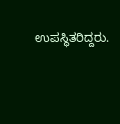ಉಪಸ್ಥಿತರಿದ್ದರು.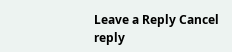Leave a Reply Cancel reply